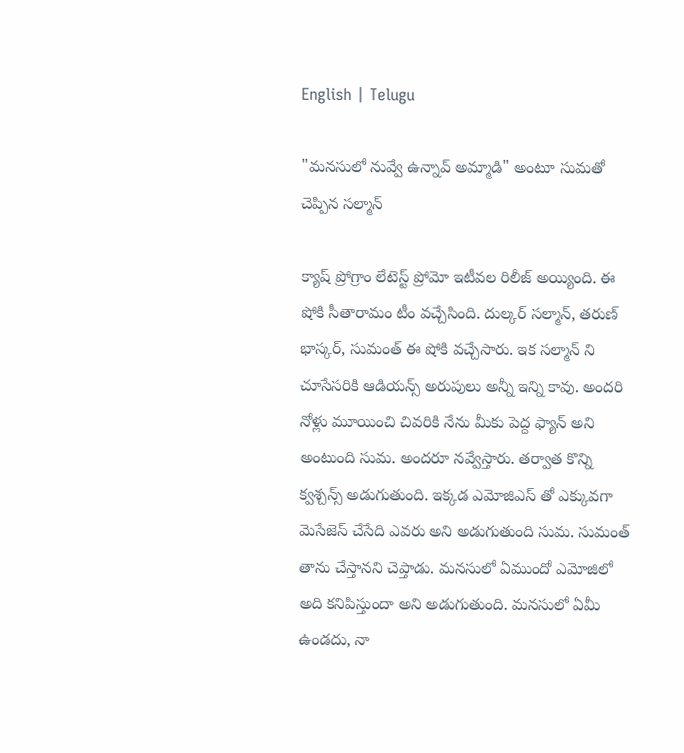English | Telugu

"మనసులో నువ్వే ఉన్నావ్ అమ్మాడి" అంటూ సుమతో చెప్పిన సల్మాన్

క్యాష్ ప్రోగ్రాం లేటెస్ట్ ప్రోమో ఇటీవల రిలీజ్ అయ్యింది. ఈ షోకి సీతారామం టీం వచ్చేసింది. దుల్కర్ సల్మాన్, తరుణ్ భాస్కర్, సుమంత్ ఈ షోకి వచ్చేసారు. ఇక సల్మాన్ ని చూసేసరికి ఆడియన్స్ అరుపులు అన్నీ ఇన్ని కావు. అందరి నోళ్లు మూయించి చివరికి నేను మీకు పెద్ద ఫ్యాన్ అని అంటుంది సుమ. అందరూ నవ్వేస్తారు. తర్వాత కొన్ని క్వశ్చన్స్ అడుగుతుంది. ఇక్కడ ఎమోజిఎస్ తో ఎక్కువగా మెసేజెస్ చేసేది ఎవరు అని అడుగుతుంది సుమ. సుమంత్ తాను చేస్తానని చెప్తాడు. మనసులో ఏముందో ఎమోజిలో అది కనిపిస్తుందా అని అడుగుతుంది. మనసులో ఏమీ ఉండదు, నా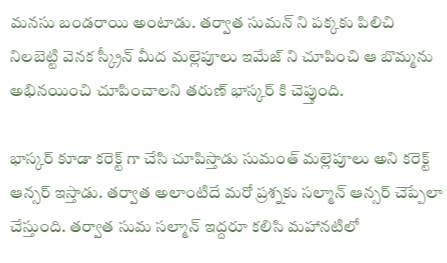మనసు బండరాయి అంటాడు. తర్వాత సుమన్ ని పక్కకు పిలిచి నిలబెట్టి వెనక స్క్రీన్ మీద మల్లెపూలు ఇమేజ్ ని చూపించి ఆ బొమ్మను అభినయించి చూపించాలని తరుణ్ భాస్కర్ కి చెప్తుంది.

భాస్కర్ కూడా కరెక్ట్ గా చేసి చూపిస్తాడు సుమంత్ మల్లెపూలు అని కరెక్ట్ ఆన్సర్ ఇస్తాడు. తర్వాత అలాంటిదే మరో ప్రశ్నకు సల్మాన్ ఆన్సర్ చెప్పేలా చేస్తుంది. తర్వాత సుమ సల్మాన్ ఇద్దరూ కలిసి మహానటిలో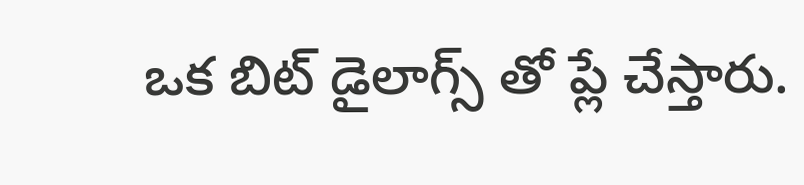ఒక బిట్ డైలాగ్స్ తో ప్లే చేస్తారు.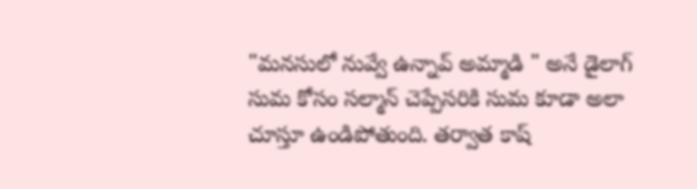"మనసులో నువ్వే ఉన్నావ్ అమ్మాడి " అనే డైలాగ్ సుమ కోసం సల్మాన్ చెప్పేసరికి సుమ కూడా అలా చూస్తూ ఉండిపోతుంది. తర్వాత కాష్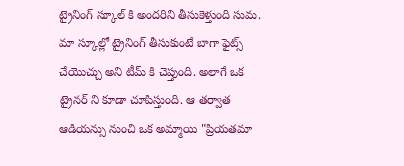ట్రైనింగ్ స్కూల్ కి అందరిని తీసుకెళ్తుంది సుమ. మా స్కూల్లో ట్రైనింగ్ తీసుకుంటే బాగా ఫైట్స్ చేయొచ్చు అని టీమ్ కి చెప్తుంది. అలాగే ఒక ట్రైనర్ ని కూడా చూపిస్తుంది. ఆ తర్వాత ఆడియన్సు నుంచి ఒక అమ్మాయి "ప్రియతమా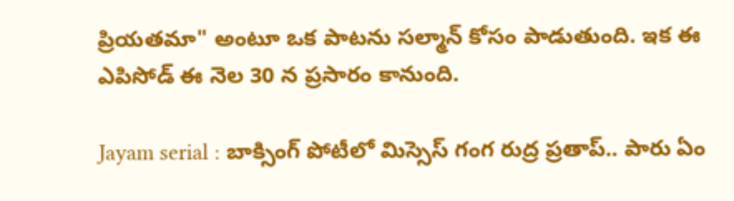ప్రియతమా" అంటూ ఒక పాటను సల్మాన్ కోసం పాడుతుంది. ఇక ఈ ఎపిసోడ్ ఈ నెల 30 న ప్రసారం కానుంది.

Jayam serial : బాక్సింగ్ పోటీలో మిస్సెస్ గంగ రుద్ర ప్రతాప్.. పారు ఏం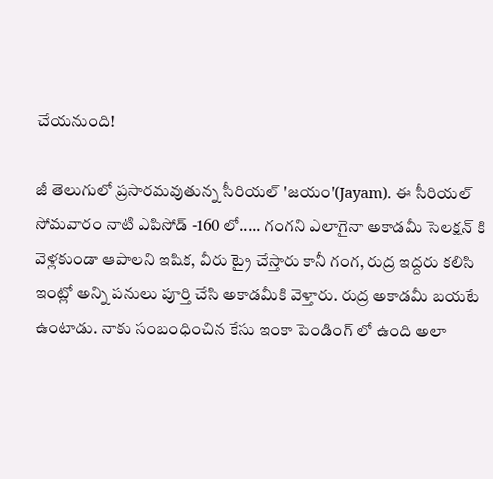చేయనుంది!

జీ తెలుగులో ప్రసారమవుతున్న సీరియల్ 'జయం'(Jayam). ఈ సీరియల్ సోమవారం నాటి ఎపిసోడ్ -160 లో..... గంగని ఎలాగైనా అకాడమీ సెలక్షన్ కి వెళ్లకుండా ఆపాలని ఇషిక, వీరు ట్రై చేస్తారు కానీ గంగ, రుద్ర ఇద్దరు కలిసి ఇంట్లో అన్ని పనులు పూర్తి చేసి అకాడమీకి వెళ్తారు. రుద్ర అకాడమీ బయటే ఉంటాడు. నాకు సంబంధించిన కేసు ఇంకా పెండింగ్ లో ఉంది అలా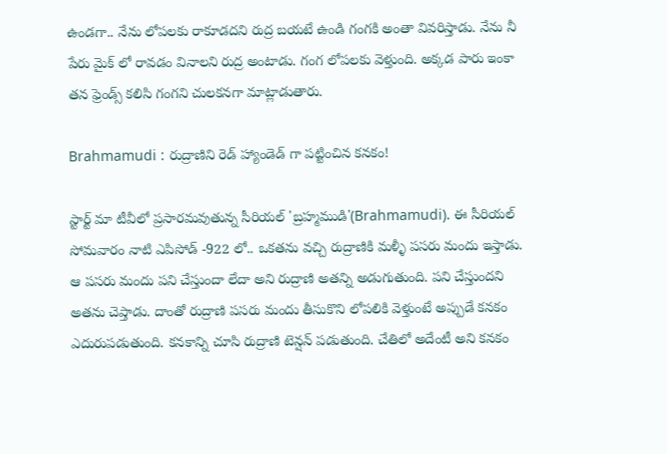ఉండగా.. నేను లోపలకు రాకూడదని రుద్ర బయటే ఉండి గంగకి అంతా వివరిస్తాడు. నేను నీ పేరు మైక్ లో రావడం వినాలని రుద్ర అంటాడు. గంగ లోపలకు వెళ్తుంది. అక్కడ పారు ఇంకా తన ఫ్రెండ్స్ కలిసి గంగని చులకనగా మాట్లాడుతారు.

Brahmamudi : రుద్రాణిని రెడ్ హ్యాండెడ్ గా పట్టించిన కనకం!

స్టార్ట్ మా టీవీలో ప్రసారమవుతున్న సీరియల్ 'బ్రహ్మముడి'(Brahmamudi). ఈ సీరియల్ సోమవారం నాటి ఎపిసోడ్ -922 లో.. ఒకతను వచ్చి రుద్రాణికి మళ్ళీ పసరు మందు ఇస్తాడు. ఆ పసరు మందు పని చేస్తుందా లేదా అని రుద్రాణి అతన్ని అడుగుతుంది. పని చేస్తుందని అతను చెప్తాడు. దాంతో రుద్రాణి పసరు మందు తీసుకొని లోపలికి వెళ్తుంటే అప్పుడే కనకం ఎదురుపడుతుంది. కనకాన్ని చూసి రుద్రాణి టెన్షన్ పడుతుంది. చేతిలో అదేంటీ అని కనకం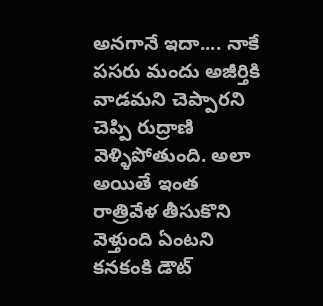అనగానే ఇదా.... నాకే పసరు మందు అజీర్తికి వాడమని చెప్పారని చెప్పి రుద్రాణి వెళ్ళిపోతుంది. అలా అయితే ఇంత రాత్రివేళ తీసుకొని వెళ్తుంది ఏంటని కనకంకి డౌట్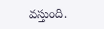వస్తుంది.